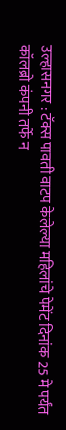उल्हासनगर : टॅक्स पावती वाटप केलेल्या महिलांचे पेमेंट दिनांक 25 मे पर्यंत कॉलब्रो कंपनी तर्फे न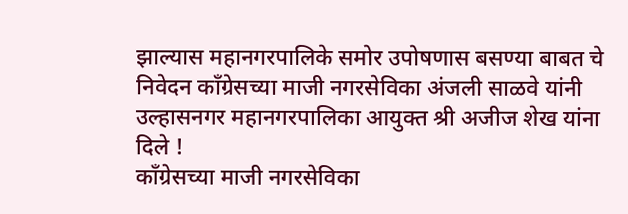झाल्यास महानगरपालिके समोर उपोषणास बसण्या बाबत चे निवेदन काँग्रेसच्या माजी नगरसेविका अंजली साळवे यांनी उल्हासनगर महानगरपालिका आयुक्त श्री अजीज शेख यांना दिले !
काँग्रेसच्या माजी नगरसेविका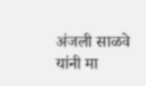अंजली साळवे यांनी मा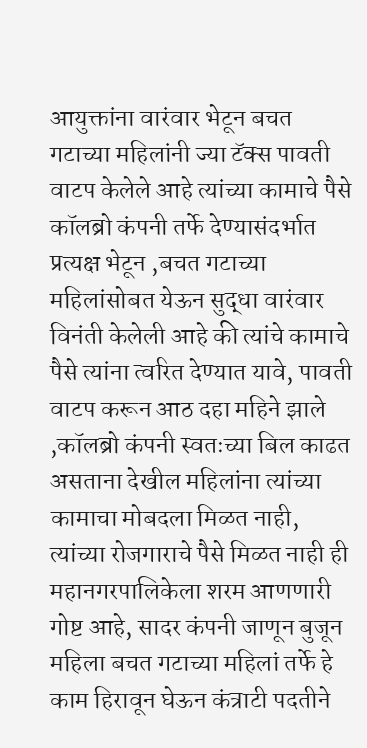आयुक्तांना वारंवार भेटून बचत गटाच्या महिलांनी ज्या टॅक्स पावती वाटप केलेले आहे त्यांच्या कामाचे पैसे कॉलब्रो कंपनी तर्फे देण्यासंदर्भात प्रत्यक्ष भेटून ,बचत गटाच्या महिलांसोबत येऊन सुद्धा वारंवार विनंती केलेली आहे की त्यांचे कामाचे पैसे त्यांना त्वरित देण्यात यावे, पावती वाटप करून आठ दहा महिने झाले ,कॉलब्रो कंपनी स्वतःच्या बिल काढत असताना देखील महिलांना त्यांच्या कामाचा मोबदला मिळत नाही, त्यांच्या रोजगाराचे पैसे मिळत नाही ही महानगरपालिकेला शरम आणणारी गोष्ट आहे, सादर कंपनी जाणून बुजून महिला बचत गटाच्या महिलां तर्फे हे काम हिरावून घेऊन कंत्राटी पदतीने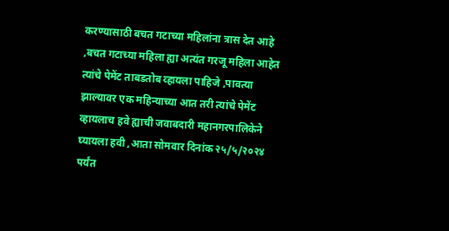करण्यासाठी बचत गटाच्या महिलांना त्रास देत आहे ,बचत गटाच्या महिला ह्या अत्यंत गरजू महिला आहेत त्यांचे पेमेंट ताबडतोब व्हायला पाहिजे ,पावत्या झाल्यावर एक महिन्याच्या आत तरी त्यांचे पेमेंट व्हायलाच हवे ह्याची जवाबदारी महानगरपालिकेने घ्यायला हवी ,आता सोमवार दिनांक २५/५/२०२४ पर्यंत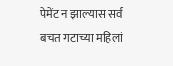पेमेंट न झाल्यास सर्व बचत गटाच्या महिलां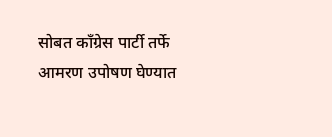सोबत काँग्रेस पार्टी तर्फे आमरण उपोषण घेण्यात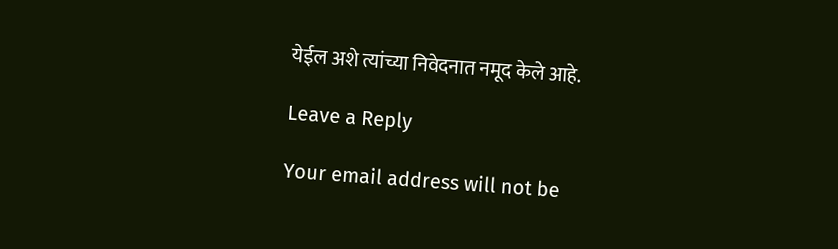येईल अशे त्यांच्या निवेदनात नमूद केले आहे.

Leave a Reply

Your email address will not be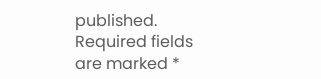published. Required fields are marked *